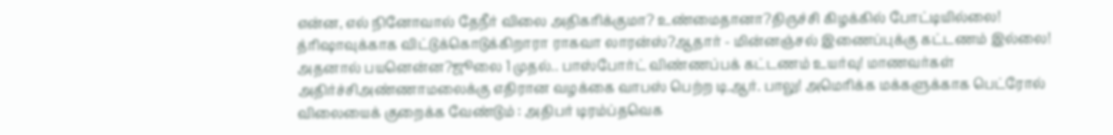என்ன, எல் நினோவால் தேநீர் விலை அதிகரிக்குமா? உண்மைதானா?திருச்சி கிழக்கில் போட்டியில்லை! த்ரிஷாவுக்காக விட்டுக்கொடுக்கிறாரா ராகவா லாரன்ஸ்?ஆதார் - மின்னஞ்சல் இணைப்புக்கு கட்டணம் இல்லை! அதனால் பயனென்ன?ஜூலை 1 முதல்.. பாஸ்போர்ட் விண்ணப்பக் கட்டணம் உயர்வு! மாணவர்கள் அதிர்ச்சிஅண்ணாமலைக்கு எதிரான வழக்கை வாபஸ் பெற்ற டி.ஆர். பாலு! அமெரிக்க மக்களுக்காக பெட்ரோல் விலையைக் குறைக்க வேண்டும் : அதிபர் டிரம்ப்தவெக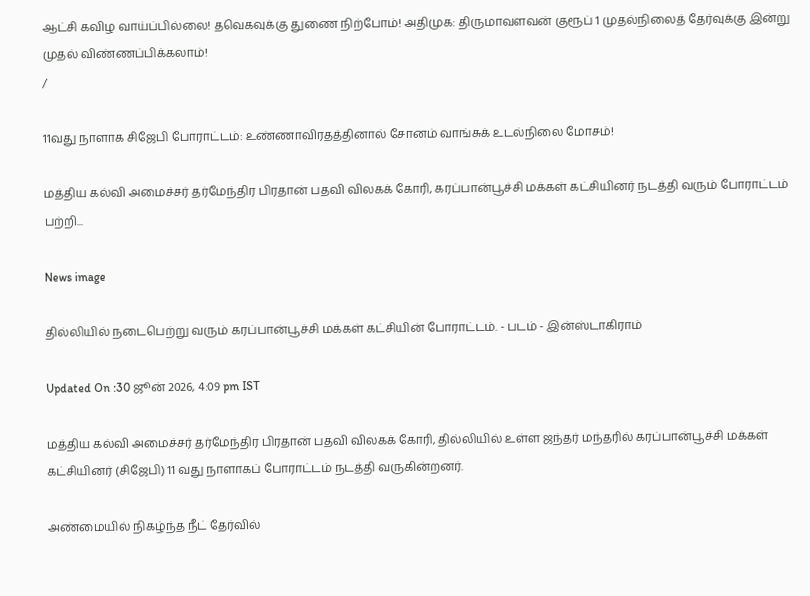ஆட்சி கவிழ வாய்ப்பில்லை! தவெகவுக்கு துணை நிற்போம்! அதிமுக: திருமாவளவன் குரூப் 1 முதல்நிலைத் தேர்வுக்கு இன்று முதல் விண்ணப்பிக்கலாம்!
/

11வது நாளாக சிஜேபி போராட்டம்: உண்ணாவிரதத்தினால் சோனம் வாங்சுக் உடல்நிலை மோசம்!

மத்திய கல்வி அமைச்சர் தர்மேந்திர பிரதான் பதவி விலகக் கோரி, கரப்பான்பூச்சி மக்கள் கட்சியினர் நடத்தி வரும் போராட்டம் பற்றி...

News image

தில்லியில் நடைபெற்று வரும் கரப்பான்பூச்சி மக்கள் கட்சியின் போராட்டம். - படம் - இன்ஸ்டாகிராம்

Updated On :30 ஜூன் 2026, 4:09 pm IST

மத்திய கல்வி அமைச்சர் தர்மேந்திர பிரதான் பதவி விலகக் கோரி, தில்லியில் உள்ள ஜந்தர் மந்தரில் கரப்பான்பூச்சி மக்கள் கட்சியினர் (சிஜேபி) 11 வது நாளாகப் போராட்டம் நடத்தி வருகின்றனர்.

அண்மையில் நிகழ்ந்த நீட் தேர்வில்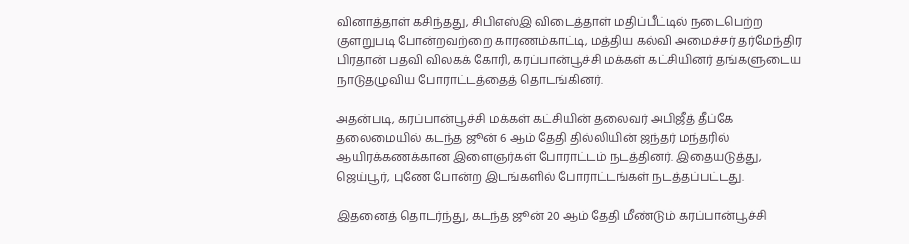வினாத்தாள் கசிந்தது, சிபிஎஸ்இ விடைத்தாள் மதிப்பீட்டில் நடைபெற்ற குளறுபடி போன்றவற்றை காரணம்காட்டி, மத்திய கல்வி அமைச்சர் தர்மேந்திர பிரதான் பதவி விலகக் கோரி, கரப்பான்பூச்சி மக்கள் கட்சியினர் தங்களுடைய நாடுதழுவிய போராட்டத்தைத் தொடங்கினர்.

அதன்படி, கரப்பான்பூச்சி மக்கள் கட்சியின் தலைவர் அபிஜீத் தீப்கே தலைமையில் கடந்த ஜூன் 6 ஆம் தேதி தில்லியின் ஜந்தர் மந்தரில் ஆயிரக்கணக்கான இளைஞர்கள் போராட்டம் நடத்தினர். இதையடுத்து, ஜெய்பூர், புணே போன்ற இடங்களில் போராட்டங்கள் நடத்தப்பட்டது.

இதனைத் தொடர்ந்து, கடந்த ஜூன் 20 ஆம் தேதி மீண்டும் கரப்பான்பூச்சி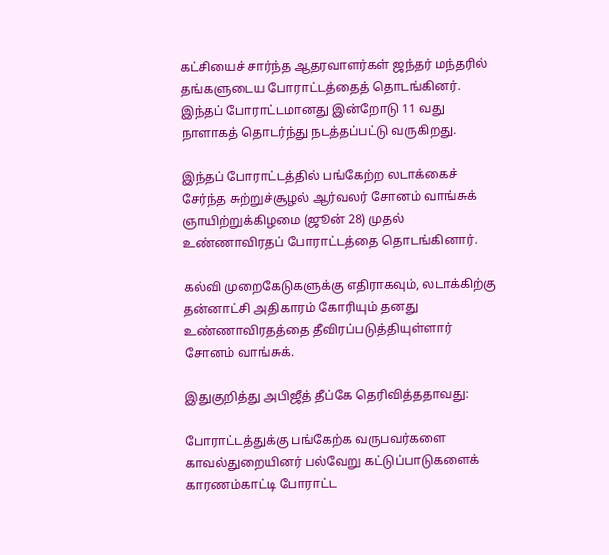கட்சியைச் சார்ந்த ஆதரவாளர்கள் ஜந்தர் மந்தரில் தங்களுடைய போராட்டத்தைத் தொடங்கினர். இந்தப் போராட்டமானது இன்றோடு 11 வது நாளாகத் தொடர்ந்து நடத்தப்பட்டு வருகிறது.

இந்தப் போராட்டத்தில் பங்கேற்ற லடாக்கைச் சேர்ந்த சுற்றுச்சூழல் ஆர்வலர் சோனம் வாங்சுக் ஞாயிற்றுக்கிழமை (ஜூன் 28) முதல் உண்ணாவிரதப் போராட்டத்தை தொடங்கினார்.

கல்வி முறைகேடுகளுக்கு எதிராகவும், லடாக்கிற்கு தன்னாட்சி அதிகாரம் கோரியும் தனது உண்ணாவிரதத்தை தீவிரப்படுத்தியுள்ளார் சோனம் வாங்சுக்.

இதுகுறித்து அபிஜீத் தீப்கே தெரிவித்ததாவது:

போராட்டத்துக்கு பங்கேற்க வருபவர்களை காவல்துறையினர் பல்வேறு கட்டுப்பாடுகளைக் காரணம்காட்டி போராட்ட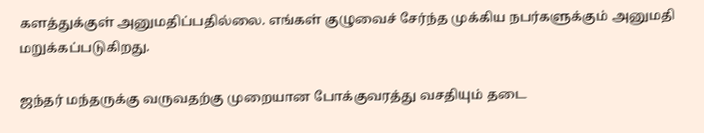களத்துக்குள் அனுமதிப்பதில்லை. எங்கள் குழுவைச் சேர்ந்த முக்கிய நபர்களுக்கும் அனுமதி மறுக்கப்படுகிறது.

ஜந்தர் மந்தருக்கு வருவதற்கு முறையான போக்குவரத்து வசதியும் தடை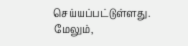செய்யப்பட்டுள்ளது. மேலும்,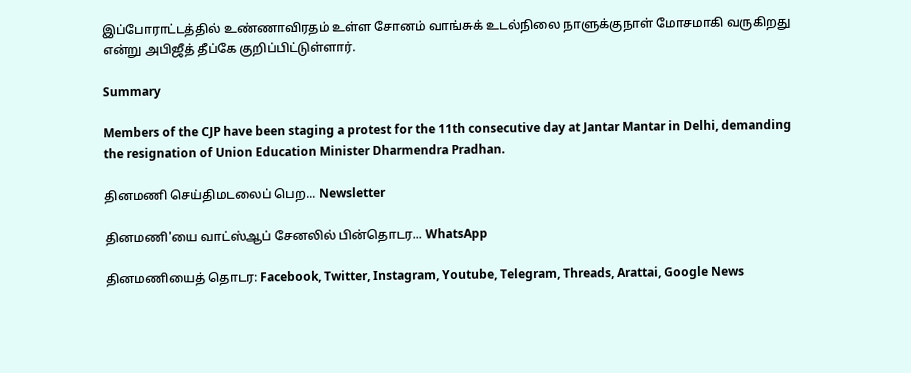இப்போராட்டத்தில் உண்ணாவிரதம் உள்ள சோனம் வாங்சுக் உடல்நிலை நாளுக்குநாள் மோசமாகி வருகிறது என்று அபிஜீத் தீப்கே குறிப்பிட்டுள்ளார்.

Summary

Members of the CJP have been staging a protest for the 11th consecutive day at Jantar Mantar in Delhi, demanding the resignation of Union Education Minister Dharmendra Pradhan.

தினமணி செய்திமடலைப் பெற... Newsletter

தினமணி'யை வாட்ஸ்ஆப் சேனலில் பின்தொடர... WhatsApp

தினமணியைத் தொடர: Facebook, Twitter, Instagram, Youtube, Telegram, Threads, Arattai, Google News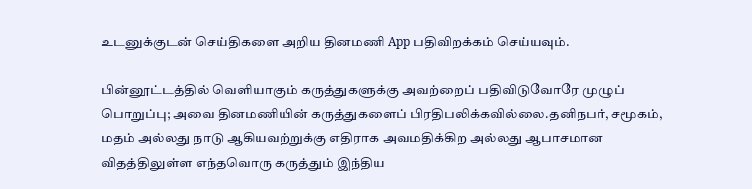உடனுக்குடன் செய்திகளை அறிய தினமணி App பதிவிறக்கம் செய்யவும்.

பின்னூட்டத்தில் வெளியாகும் கருத்துகளுக்கு அவற்றைப் பதிவிடுவோரே முழுப் பொறுப்பு; அவை தினமணியின் கருத்துகளைப் பிரதிபலிக்கவில்லை.தனிநபர், சமூகம், மதம் அல்லது நாடு ஆகியவற்றுக்கு எதிராக அவமதிக்கிற அல்லது ஆபாசமான விதத்திலுள்ள எந்தவொரு கருத்தும் இந்திய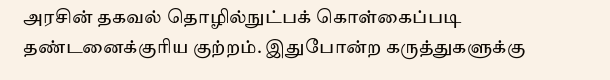அரசின் தகவல் தொழில்நுட்பக் கொள்கைப்படி தண்டனைக்குரிய குற்றம். இதுபோன்ற கருத்துகளுக்கு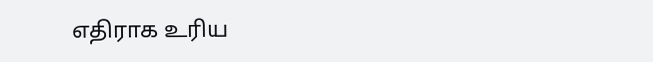எதிராக உரிய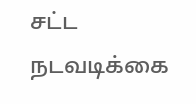சட்ட நடவடிக்கை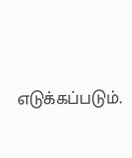எடுக்கப்படும்.